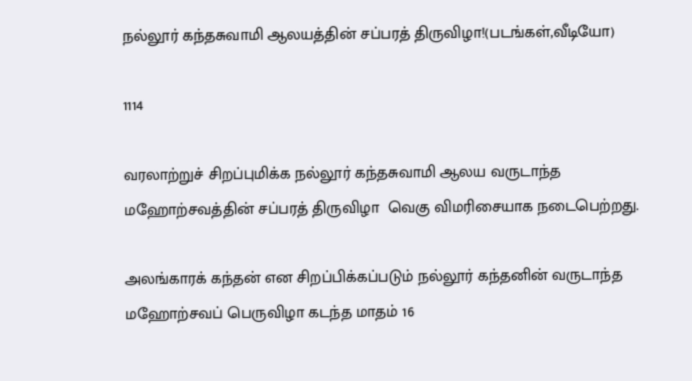நல்லூர் கந்தசுவாமி ஆலயத்தின் சப்பரத் திருவிழா!(படங்கள்,வீடியோ)

1114

வரலாற்றுச் சிறப்புமிக்க நல்லூர் கந்தசுவாமி ஆலய வருடாந்த மஹோற்சவத்தின் சப்பரத் திருவிழா  வெகு விமரிசையாக நடைபெற்றது.

அலங்காரக் கந்தன் என சிறப்பிக்கப்படும் நல்லூர் கந்தனின் வருடாந்த மஹோற்சவப் பெருவிழா கடந்த மாதம் 16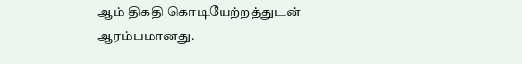ஆம் திகதி கொடியேற்றத்துடன் ஆரம்பமானது.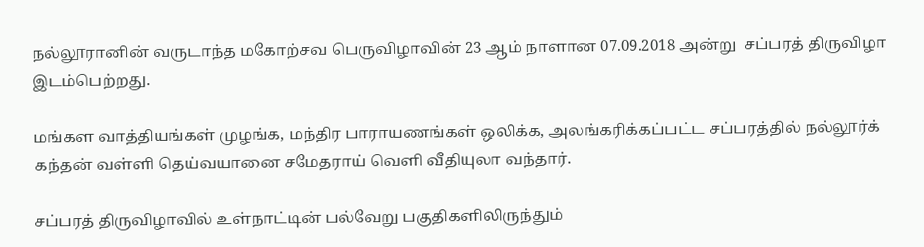நல்லூரானின் வருடாந்த மகோற்சவ பெருவிழாவின் 23 ஆம் நாளான 07.09.2018 அன்று  சப்பரத் திருவிழா இடம்பெற்றது.

மங்கள வாத்தியங்கள் முழங்க, மந்திர பாராயணங்கள் ஒலிக்க, அலங்கரிக்கப்பட்ட சப்பரத்தில் நல்லூர்க் கந்தன் வள்ளி தெய்வயானை சமேதராய் வெளி வீதியுலா வந்தார்.

சப்பரத் திருவிழாவில் உள்நாட்டின் பல்வேறு பகுதிகளிலிருந்தும்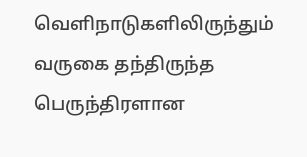வெளிநாடுகளிலிருந்தும் வருகை தந்திருந்த பெருந்திரளான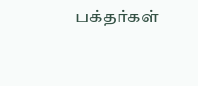பக்தர்கள்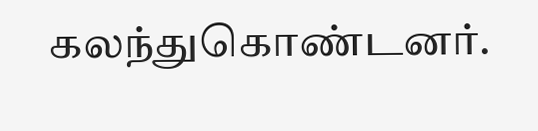கலந்துகொண்டனர்.